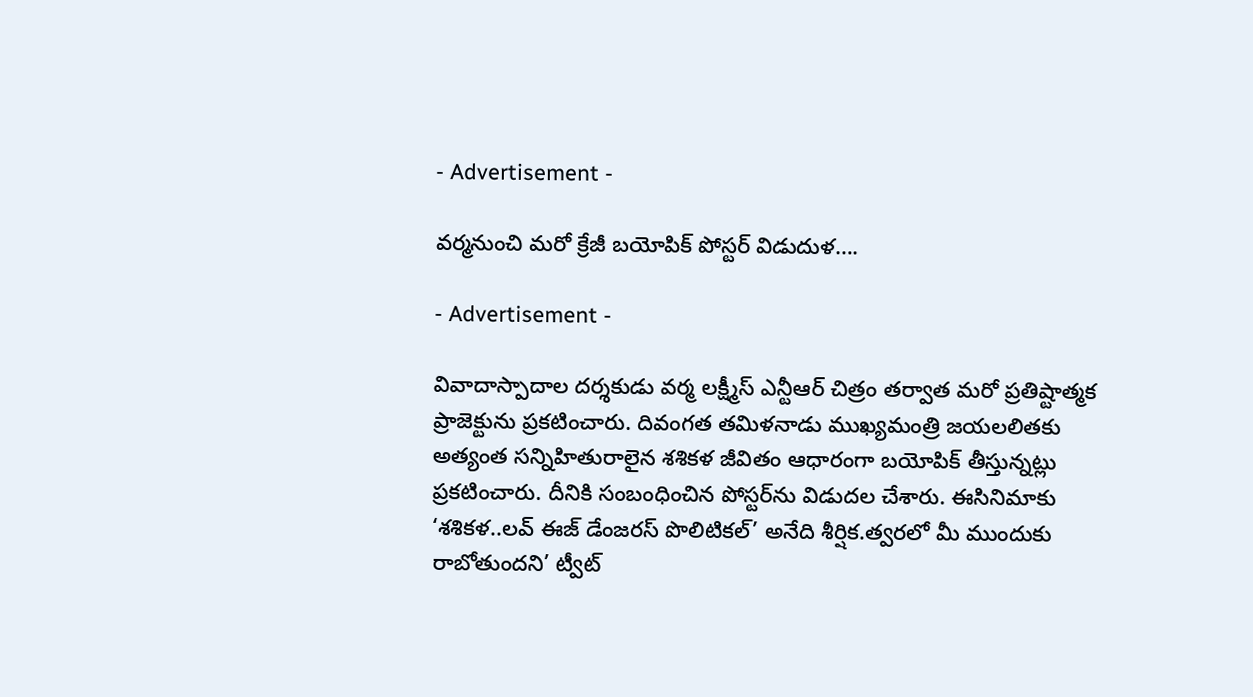- Advertisement -

వ‌ర్మ‌నుంచి మ‌రో క్రేజీ బ‌యోపిక్ పోస్ట‌ర్ విడుదుళ‌….

- Advertisement -

వివాదాస్పాదాల ద‌ర్శ‌కుడు వ‌ర్మ లక్ష్మీస్ ఎన్టీఆర్ చిత్రం తర్వాత మరో ప్రతిష్టాత్మక ప్రాజెక్టును ప్ర‌క‌టించారు. దివంగత తమిళనాడు ముఖ్యమంత్రి జయలలితకు అత్యంత సన్నిహితురాలైన శశికళ జీవితం ఆధారంగా బ‌యోపిక్ తీస్తున్న‌ట్లు ప్ర‌క‌టించారు. దీనికి సంబంధించిన పోస్ట‌ర్‌ను విడుద‌ల చేశారు. ఈసినిమాకు ‘శశికళ..లవ్ ఈజ్ డేంజరస్ పొలిటికల్’ అనేది శీర్షిక.త్వరలో మీ ముందుకు రాబోతుందని’ ట్వీట్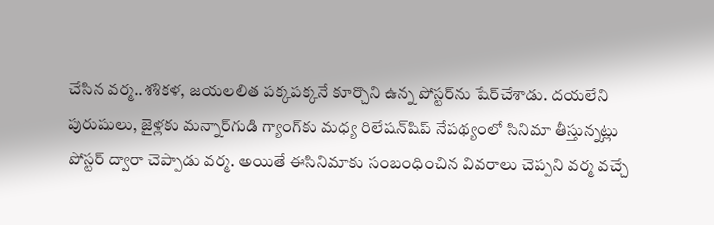చేసిన వర్మ..శశికళ, జయలలిత పక్కపక్కనే కూర్చొని ఉన్న పోస్టర్‌ను షేర్‌చేశాడు. దయలేని పురుషులు, జైళ్లకు మన్నార్‌గుడి గ్యాంగ్‌కు మధ్య రిలేషన్‌షిప్ నేపథ్యంలో సినిమా తీస్తున్నట్లు పోస్టర్ ద్వారా చెప్పాడు వర్మ. అయితే ఈసినిమాకు సంబంధించిన వివ‌రాలు చెప్ప‌ని వ‌ర్మ వ‌చ్చే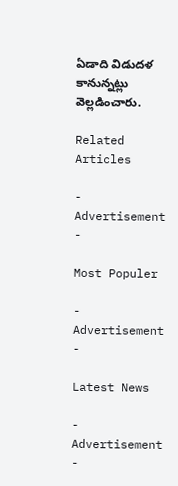ఏడాది విడుద‌ళ కానున్న‌ట్లు వెల్ల‌డించారు.

Related Articles

- Advertisement -

Most Populer

- Advertisement -

Latest News

- Advertisement -